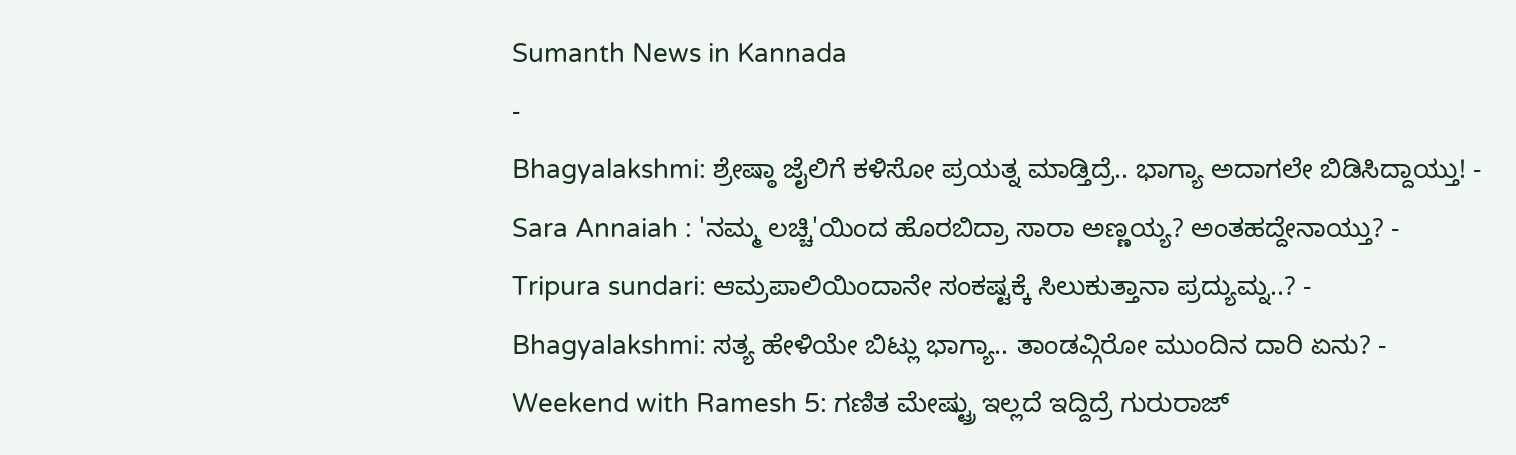Sumanth News in Kannada
-
Bhagyalakshmi: ಶ್ರೇಷ್ಠಾ ಜೈಲಿಗೆ ಕಳಿಸೋ ಪ್ರಯತ್ನ ಮಾಡ್ತಿದ್ರೆ.. ಭಾಗ್ಯಾ ಅದಾಗಲೇ ಬಿಡಿಸಿದ್ದಾಯ್ತು! -
Sara Annaiah : 'ನಮ್ಮ ಲಚ್ಚಿ'ಯಿಂದ ಹೊರಬಿದ್ರಾ ಸಾರಾ ಅಣ್ಣಯ್ಯ? ಅಂತಹದ್ದೇನಾಯ್ತು? -
Tripura sundari: ಆಮ್ರಪಾಲಿಯಿಂದಾನೇ ಸಂಕಷ್ಟಕ್ಕೆ ಸಿಲುಕುತ್ತಾನಾ ಪ್ರದ್ಯುಮ್ನ..? -
Bhagyalakshmi: ಸತ್ಯ ಹೇಳಿಯೇ ಬಿಟ್ಲು ಭಾಗ್ಯಾ.. ತಾಂಡವ್ಗಿರೋ ಮುಂದಿನ ದಾರಿ ಏನು? -
Weekend with Ramesh 5: ಗಣಿತ ಮೇಷ್ಟ್ರು ಇಲ್ಲದೆ ಇದ್ದಿದ್ರೆ ಗುರುರಾಜ್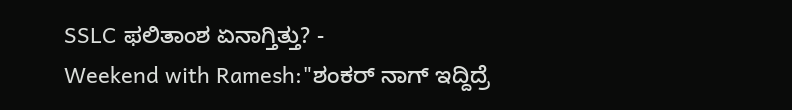SSLC ಫಲಿತಾಂಶ ಏನಾಗ್ತಿತ್ತು? -
Weekend with Ramesh:"ಶಂಕರ್ ನಾಗ್ ಇದ್ದಿದ್ರೆ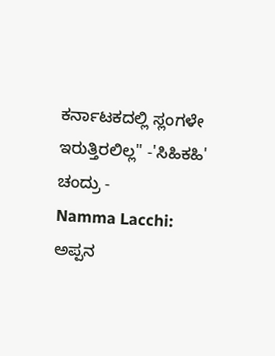ಕರ್ನಾಟಕದಲ್ಲಿ ಸ್ಲಂಗಳೇ ಇರುತ್ತಿರಲಿಲ್ಲ" -'ಸಿಹಿಕಹಿ' ಚಂದ್ರು -
Namma Lacchi: ಅಪ್ಪನ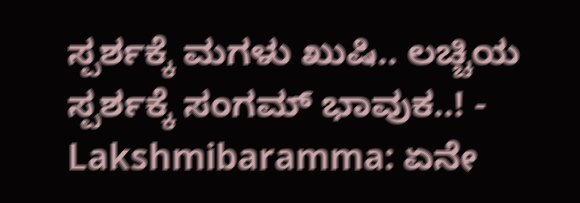ಸ್ಪರ್ಶಕ್ಕೆ ಮಗಳು ಖುಷಿ.. ಲಚ್ಚಿಯ ಸ್ಪರ್ಶಕ್ಕೆ ಸಂಗಮ್ ಭಾವುಕ..! -
Lakshmibaramma: ಏನೇ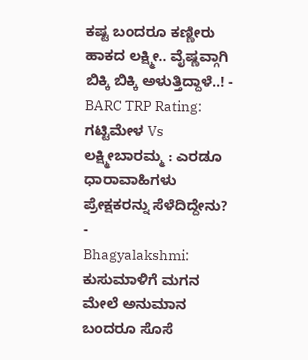ಕಷ್ಟ ಬಂದರೂ ಕಣ್ಣೀರು ಹಾಕದ ಲಕ್ಷ್ಮೀ.. ವೈಷ್ಣವ್ಗಾಗಿ ಬಿಕ್ಕಿ ಬಿಕ್ಕಿ ಅಳುತ್ತಿದ್ದಾಳೆ..! -
BARC TRP Rating: ಗಟ್ಟಿಮೇಳ Vs ಲಕ್ಷ್ಮೀಬಾರಮ್ಮ : ಎರಡೂ ಧಾರಾವಾಹಿಗಳು ಪ್ರೇಕ್ಷಕರನ್ನು ಸೆಳೆದಿದ್ದೇನು? -
Bhagyalakshmi: ಕುಸುಮಾಳಿಗೆ ಮಗನ ಮೇಲೆ ಅನುಮಾನ ಬಂದರೂ ಸೊಸೆ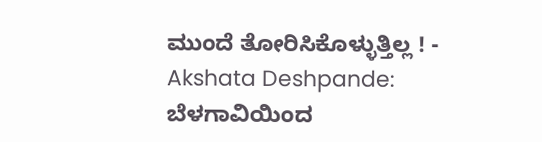ಮುಂದೆ ತೋರಿಸಿಕೊಳ್ಳುತ್ತಿಲ್ಲ ! -
Akshata Deshpande: ಬೆಳಗಾವಿಯಿಂದ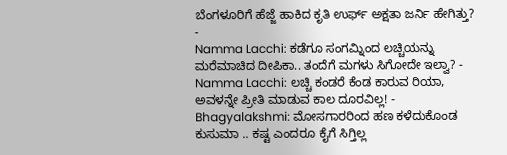ಬೆಂಗಳೂರಿಗೆ ಹೆಜ್ಜೆ ಹಾಕಿದ ಕೃತಿ ಉರ್ಫ್ ಅಕ್ಷತಾ ಜರ್ನಿ ಹೇಗಿತ್ತು? -
Namma Lacchi: ಕಡೆಗೂ ಸಂಗಮ್ನಿಂದ ಲಚ್ಚಿಯನ್ನು ಮರೆಮಾಚಿದ ದೀಪಿಕಾ.. ತಂದೆಗೆ ಮಗಳು ಸಿಗೋದೇ ಇಲ್ವಾ? -
Namma Lacchi: ಲಚ್ಚಿ ಕಂಡರೆ ಕೆಂಡ ಕಾರುವ ರಿಯಾ, ಅವಳನ್ನೇ ಪ್ರೀತಿ ಮಾಡುವ ಕಾಲ ದೂರವಿಲ್ಲ! -
Bhagyalakshmi: ಮೋಸಗಾರರಿಂದ ಹಣ ಕಳೆದುಕೊಂಡ ಕುಸುಮಾ .. ಕಷ್ಟ ಎಂದರೂ ಕೈಗೆ ಸಿಗ್ತಿಲ್ಲ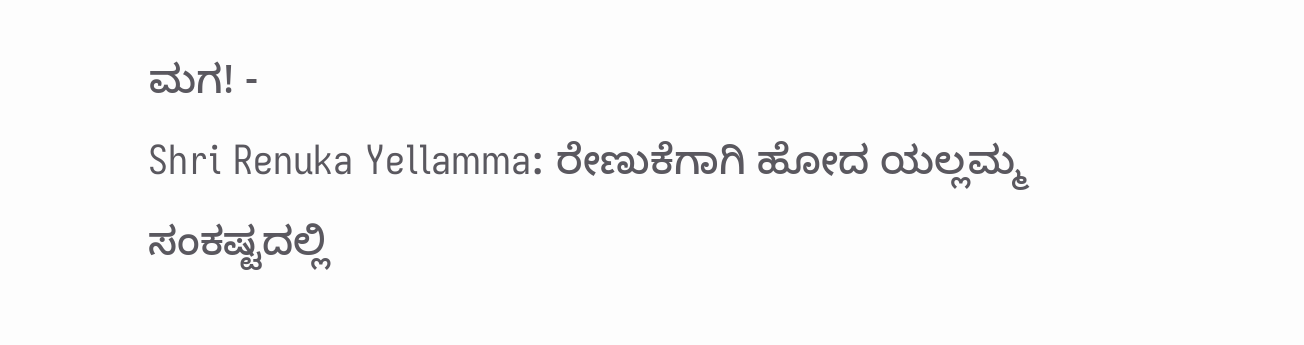ಮಗ! -
Shri Renuka Yellamma: ರೇಣುಕೆಗಾಗಿ ಹೋದ ಯಲ್ಲಮ್ಮ ಸಂಕಷ್ಟದಲ್ಲಿ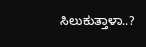ಸಿಲುಕುತ್ತಾಳಾ..?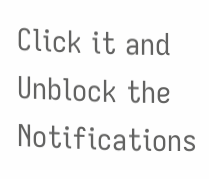Click it and Unblock the Notifications